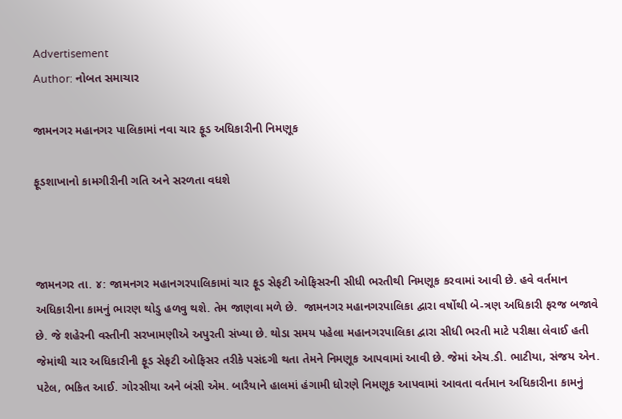Advertisement
Author: નોબત સમાચાર

જામનગર મહાનગર પાલિકામાં નવા ચાર ફૂડ અધિકારીની નિમણૂક

ફૂડશાખાનો કામગીરીની ગતિ અને સરળતા વધશે



જામનગર તા. ૪: જામનગર મહાનગરપાલિકામાં ચાર ફૂડ સેફટી ઓફિસરની સીધી ભરતીથી નિમણૂક કરવામાં આવી છે. હવે વર્તમાન અધિકારીના કામનું ભારણ થોડુ હળવુ થશે. તેમ જાણવા મળે છે.  જામનગર મહાનગરપાલિકા દ્વારા વર્ષોથી બે-ત્રણ અધિકારી ફરજ બજાવે છે. જે શહેરની વસ્તીની સરખામણીએ અપુરતી સંખ્યા છે. થોડા સમય પહેલા મહાનગરપાલિકા દ્વારા સીધી ભરતી માટે પરીક્ષા લેવાઈ હતી જેમાંથી ચાર અધિકારીની ફૂડ સેફટી ઓફિસર તરીકે પસંદગી થતા તેમને નિમણૂક આપવામાં આવી છે. જેમાં એચ.ડી. ભાટીયા, સંજય એન. પટેલ, ભકિત આઈ. ગોરસીયા અને બંસી એમ. બારૈયાને હાલમાં હંગામી ધોરણે નિમણૂક આપવામાં આવતા વર્તમાન અધિકારીના કામનું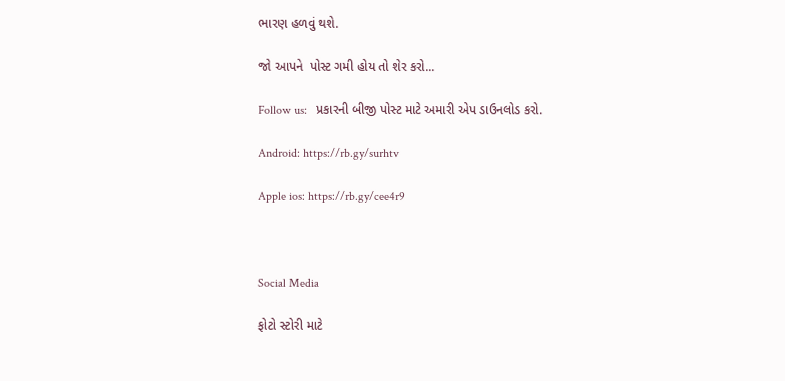ભારણ હળવું થશે.

જો આપને  પોસ્ટ ગમી હોય તો શેર કરો...

Follow us:   પ્રકારની બીજી પોસ્ટ માટે અમારી એપ ડાઉનલોડ કરો.

Android: https://rb.gy/surhtv

Apple ios: https://rb.gy/cee4r9



Social Media

ફોટો સ્ટોરી માટે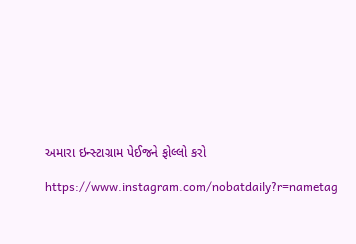અમારા ઇન્સ્ટાગ્રામ પેઈજને ફોલ્લો કરો

https://www.instagram.com/nobatdaily?r=nametag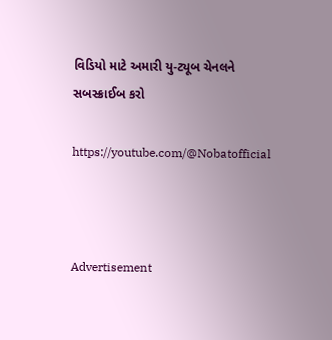વિડિયો માટે અમારી યુ-ટ્યૂબ ચેનલને સબસ્ક્રાઈબ કરો

https://youtube.com/@Nobatofficial



Advertisement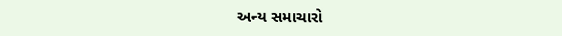અન્ય સમાચારો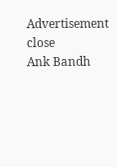Advertisement
close
Ank Bandh